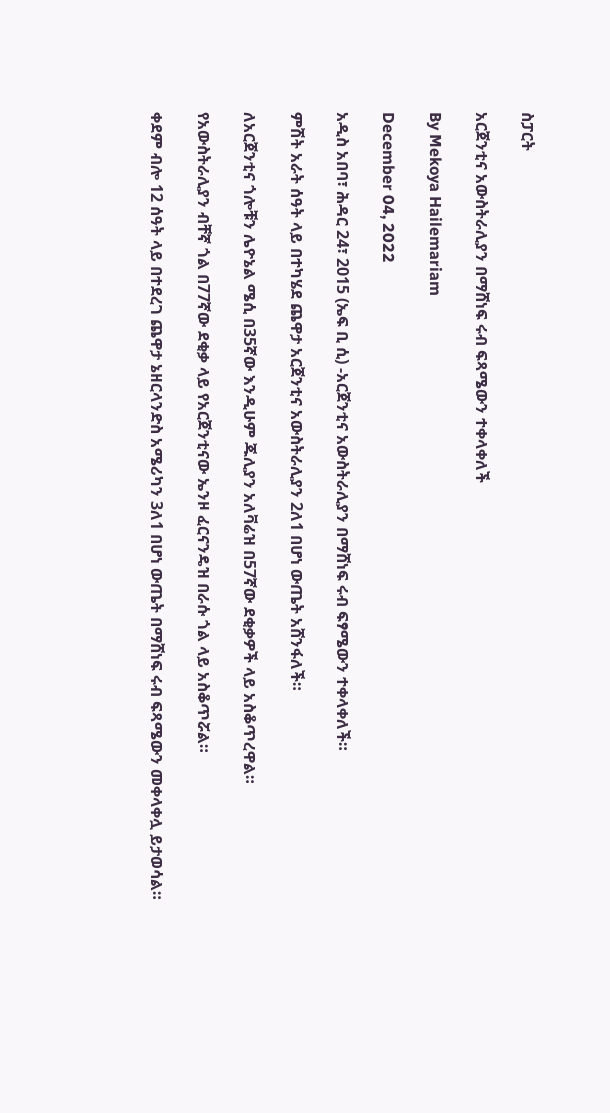ስፓርት

አርጀንቲና አውስትራሊያን በማሸነፍ ሩብ ፍጻሜውን ተቀላቀለች

By Mekoya Hailemariam

December 04, 2022

አዲስ አበባ፣ ሕዳር 24፣ 2015 (ኤፍ ቢ ሲ) -አርጀንቲና አውስትራሊያን በማሸነፍ ሩብ ፍፃሜውን ተቀላቀለች።

ምሽት አራት ሰዓት ላይ በተካሄደ ጨዋታ አርጀንቲና አውስትራሊያን 2ለ1 በሆነ ውጤት አሸንፋለች።

ለአርጀንቲና ጎሎቹን ሌዮኔል ሜሲ በ35ኛው እንዲሁም ጁሊያን አለቫሬዝ በ57ኛው ደቂቃዎች ላይ አስቆጥረዋል።

የአውስትራሊያን ብቸኛ ጎል በ77ኛው ደቂቃ ላይ የአርጀንቲናው ኤንዞ ፈርናንዴዝ በራሱ ጎል ላይ አስቆጥሯል።

ቀደም ብሎ 12 ሰዓት ላይ በተደረገ ጨዋታ ኔዘርላንድስ አሜሪካን 3ለ1 በሆነ ውጤት በማሸነፍ ሩብ ፍጻሜውን መቀላቀሏ ይታወሳል።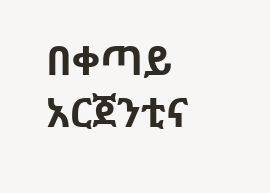በቀጣይ አርጀንቲና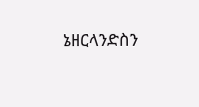ኔዘርላንድስን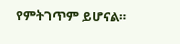የምትገጥም ይሆናል።